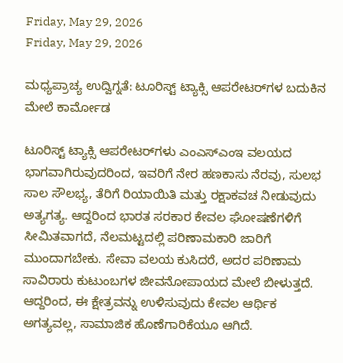Friday, May 29, 2026
Friday, May 29, 2026

ಮಧ್ಯಪ್ರಾಚ್ಯ ಉದ್ವಿಗ್ನತೆ: ಟೂರಿಸ್ಟ್ ಟ್ಯಾಕ್ಸಿ ಆಪರೇಟರ್‌ಗಳ ಬದುಕಿನ ಮೇಲೆ ಕಾರ್ಮೋಡ

ಟೂರಿಸ್ಟ್ ಟ್ಯಾಕ್ಸಿ ಆಪರೇಟರ್‌ಗಳು ಎಂಎಸ್‌ಎಂಇ ವಲಯದ ಭಾಗವಾಗಿರುವುದರಿಂದ, ಇವರಿಗೆ ನೇರ ಹಣಕಾಸು ನೆರವು, ಸುಲಭ ಸಾಲ ಸೌಲಭ್ಯ, ತೆರಿಗೆ ರಿಯಾಯಿತಿ ಮತ್ತು ರಕ್ಷಾಕವಚ ನೀಡುವುದು ಅತ್ಯಗತ್ಯ. ಆದ್ದರಿಂದ ಭಾರತ ಸರಕಾರ ಕೇವಲ ಘೋಷಣೆಗಳಿಗೆ ಸೀಮಿತವಾಗದೆ, ನೆಲಮಟ್ಟದಲ್ಲಿ ಪರಿಣಾಮಕಾರಿ ಜಾರಿಗೆ ಮುಂದಾಗಬೇಕು. ಸೇವಾ ವಲಯ ಕುಸಿದರೆ, ಅದರ ಪರಿಣಾಮ ಸಾವಿರಾರು ಕುಟುಂಬಗಳ ಜೀವನೋಪಾಯದ ಮೇಲೆ ಬೀಳುತ್ತದೆ. ಆದ್ದರಿಂದ, ಈ ಕ್ಷೇತ್ರವನ್ನು ಉಳಿಸುವುದು ಕೇವಲ ಆರ್ಥಿಕ ಅಗತ್ಯವಲ್ಲ, ಸಾಮಾಜಿಕ ಹೊಣೆಗಾರಿಕೆಯೂ ಆಗಿದೆ.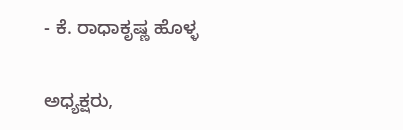- ಕೆ. ರಾಧಾಕೃಷ್ಣ ಹೊಳ್ಳ

ಅಧ್ಯಕ್ಷರು,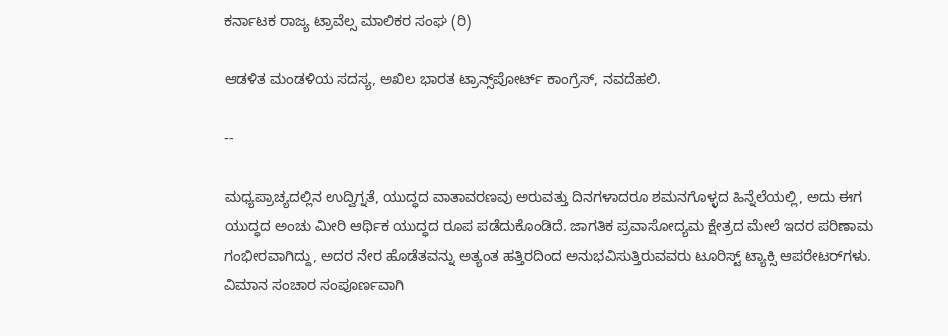ಕರ್ನಾಟಕ ರಾಜ್ಯ ಟ್ರಾವೆಲ್ಸ ಮಾಲಿಕರ ಸಂಘ (ರಿ)

ಆಡಳಿತ ಮಂಡಳಿಯ ಸದಸ್ಯ, ಅಖಿಲ ಭಾರತ ಟ್ರಾನ್ಸ್‌ಪೋರ್ಟ್ ಕಾಂಗ್ರೆಸ್, ನವದೆಹಲಿ.

--

ಮಧ್ಯಪ್ರಾಚ್ಯದಲ್ಲಿನ ಉದ್ವಿಗ್ನತೆ, ಯುದ್ಧದ ವಾತಾವರಣವು ಅರುವತ್ತು ದಿನಗಳಾದರೂ ಶಮನಗೊಳ್ಳದ ಹಿನ್ನೆಲೆಯಲ್ಲಿ, ಅದು ಈಗ ಯುದ್ಧದ ಅಂಚು ಮೀರಿ ಆರ್ಥಿಕ ಯುದ್ಧದ ರೂಪ ಪಡೆದುಕೊಂಡಿದೆ. ಜಾಗತಿಕ ಪ್ರವಾಸೋದ್ಯಮ ಕ್ಷೇತ್ರದ ಮೇಲೆ ಇದರ ಪರಿಣಾಮ ಗಂಭೀರವಾಗಿದ್ದು, ಅದರ ನೇರ ಹೊಡೆತವನ್ನು ಅತ್ಯಂತ ಹತ್ತಿರದಿಂದ ಅನುಭವಿಸುತ್ತಿರುವವರು ಟೂರಿಸ್ಟ್ ಟ್ಯಾಕ್ಸಿ ಆಪರೇಟರ್‌ಗಳು. ವಿಮಾನ ಸಂಚಾರ ಸಂಪೂರ್ಣವಾಗಿ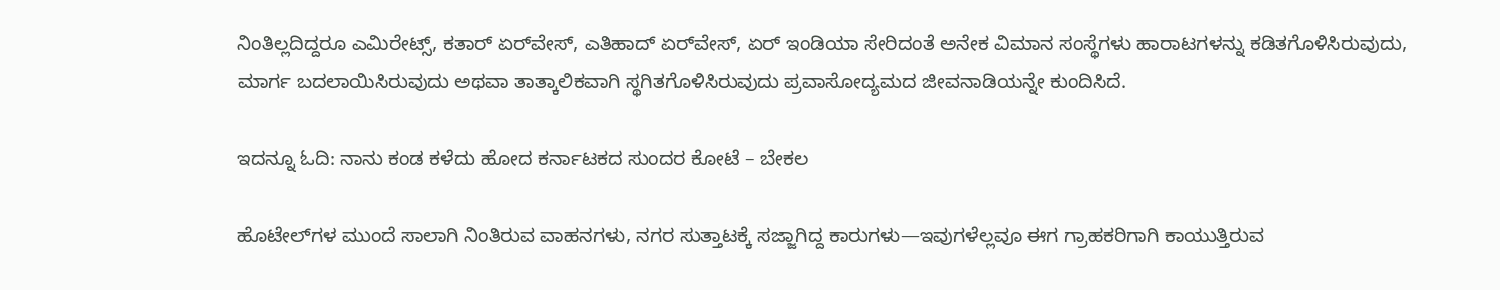ನಿಂತಿಲ್ಲದಿದ್ದರೂ ಎಮಿರೇಟ್ಸ್, ಕತಾರ್ ಏರ್‌ವೇಸ್, ಎತಿಹಾದ್ ಏರ್‌ವೇಸ್, ಏರ್ ಇಂಡಿಯಾ ಸೇರಿದಂತೆ ಅನೇಕ ವಿಮಾನ ಸಂಸ್ಥೆಗಳು ಹಾರಾಟಗಳನ್ನು ಕಡಿತಗೊಳಿಸಿರುವುದು, ಮಾರ್ಗ ಬದಲಾಯಿಸಿರುವುದು ಅಥವಾ ತಾತ್ಕಾಲಿಕವಾಗಿ ಸ್ಥಗಿತಗೊಳಿಸಿರುವುದು ಪ್ರವಾಸೋದ್ಯಮದ ಜೀವನಾಡಿಯನ್ನೇ ಕುಂದಿಸಿದೆ.

ಇದನ್ನೂ ಓದಿ: ನಾನು ಕಂಡ ಕಳೆದು ಹೋದ ಕರ್ನಾಟಕದ ಸುಂದರ ಕೋಟೆ – ಬೇಕಲ

ಹೊಟೇಲ್‌ಗಳ ಮುಂದೆ ಸಾಲಾಗಿ ನಿಂತಿರುವ ವಾಹನಗಳು, ನಗರ ಸುತ್ತಾಟಕ್ಕೆ ಸಜ್ಜಾಗಿದ್ದ ಕಾರುಗಳು—ಇವುಗಳೆಲ್ಲವೂ ಈಗ ಗ್ರಾಹಕರಿಗಾಗಿ ಕಾಯುತ್ತಿರುವ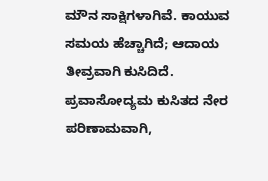ಮೌನ ಸಾಕ್ಷಿಗಳಾಗಿವೆ. ಕಾಯುವ ಸಮಯ ಹೆಚ್ಚಾಗಿದೆ; ಆದಾಯ ತೀವ್ರವಾಗಿ ಕುಸಿದಿದೆ. ಪ್ರವಾಸೋದ್ಯಮ ಕುಸಿತದ ನೇರ ಪರಿಣಾಮವಾಗಿ,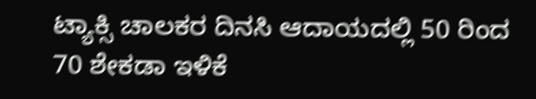ಟ್ಯಾಕ್ಸಿ ಚಾಲಕರ ದಿನಸಿ ಆದಾಯದಲ್ಲಿ 50 ರಿಂದ 70 ಶೇಕಡಾ ಇಳಿಕೆ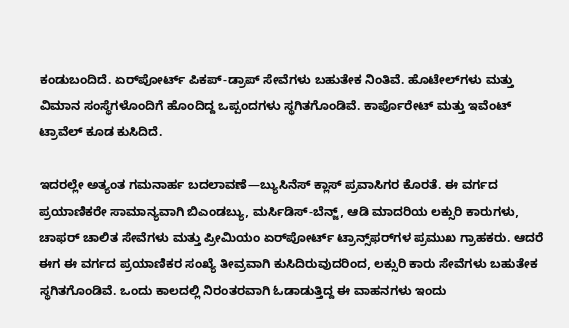ಕಂಡುಬಂದಿದೆ. ಏರ್‌ಪೋರ್ಟ್ ಪಿಕಪ್-ಡ್ರಾಪ್ ಸೇವೆಗಳು ಬಹುತೇಕ ನಿಂತಿವೆ. ಹೊಟೇಲ್‌ಗಳು ಮತ್ತು ವಿಮಾನ ಸಂಸ್ಥೆಗಳೊಂದಿಗೆ ಹೊಂದಿದ್ದ ಒಪ್ಪಂದಗಳು ಸ್ಥಗಿತಗೊಂಡಿವೆ. ಕಾರ್ಪೊರೇಟ್ ಮತ್ತು ಇವೆಂಟ್ ಟ್ರಾವೆಲ್ ಕೂಡ ಕುಸಿದಿದೆ.

ಇದರಲ್ಲೇ ಅತ್ಯಂತ ಗಮನಾರ್ಹ ಬದಲಾವಣೆ—ಬ್ಯುಸಿನೆಸ್‌ ಕ್ಲಾಸ್‌ ಪ್ರವಾಸಿಗರ ಕೊರತೆ. ಈ ವರ್ಗದ ಪ್ರಯಾಣಿಕರೇ ಸಾಮಾನ್ಯವಾಗಿ ಬಿಎಂಡಬ್ಯು, ಮರ್ಸಿಡಿಸ್-ಬೆನ್ಜ್, ಆಡಿ ಮಾದರಿಯ ಲಕ್ಸುರಿ ಕಾರುಗಳು, ಚಾಫರ್ ಚಾಲಿತ ಸೇವೆಗಳು ಮತ್ತು ಪ್ರೀಮಿಯಂ ಏರ್‌ಪೋರ್ಟ್ ಟ್ರಾನ್ಸ್‌ಫರ್‌ಗಳ ಪ್ರಮುಖ ಗ್ರಾಹಕರು. ಆದರೆ ಈಗ ಈ ವರ್ಗದ ಪ್ರಯಾಣಿಕರ ಸಂಖ್ಯೆ ತೀವ್ರವಾಗಿ ಕುಸಿದಿರುವುದರಿಂದ, ಲಕ್ಸುರಿ ಕಾರು ಸೇವೆಗಳು ಬಹುತೇಕ ಸ್ಥಗಿತಗೊಂಡಿವೆ. ಒಂದು ಕಾಲದಲ್ಲಿ ನಿರಂತರವಾಗಿ ಓಡಾಡುತ್ತಿದ್ದ ಈ ವಾಹನಗಳು ಇಂದು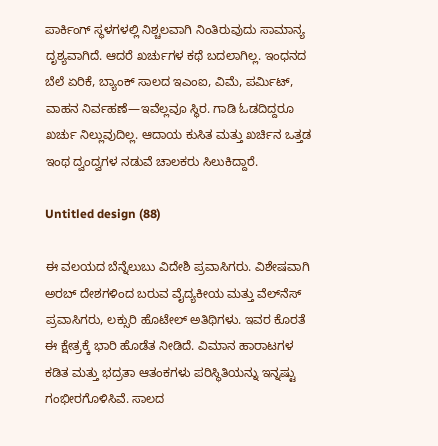ಪಾರ್ಕಿಂಗ್ ಸ್ಥಳಗಳಲ್ಲಿ ನಿಶ್ಚಲವಾಗಿ ನಿಂತಿರುವುದು ಸಾಮಾನ್ಯ ದೃಶ್ಯವಾಗಿದೆ. ಆದರೆ ಖರ್ಚುಗಳ ಕಥೆ ಬದಲಾಗಿಲ್ಲ. ಇಂಧನದ ಬೆಲೆ ಏರಿಕೆ, ಬ್ಯಾಂಕ್ ಸಾಲದ ಇಎಂಐ, ವಿಮೆ, ಪರ್ಮಿಟ್, ವಾಹನ ನಿರ್ವಹಣೆ—ಇವೆಲ್ಲವೂ ಸ್ಥಿರ. ಗಾಡಿ ಓಡದಿದ್ದರೂ ಖರ್ಚು ನಿಲ್ಲುವುದಿಲ್ಲ. ಆದಾಯ ಕುಸಿತ ಮತ್ತು ಖರ್ಚಿನ ಒತ್ತಡ ಇಂಥ ದ್ವಂದ್ವಗಳ ನಡುವೆ ಚಾಲಕರು ಸಿಲುಕಿದ್ದಾರೆ.

Untitled design (88)

ಈ ವಲಯದ ಬೆನ್ನೆಲುಬು ವಿದೇಶಿ ಪ್ರವಾಸಿಗರು. ವಿಶೇಷವಾಗಿ ಅರಬ್ ದೇಶಗಳಿಂದ ಬರುವ ವೈದ್ಯಕೀಯ ಮತ್ತು ವೆಲ್‌ನೆಸ್ ಪ್ರವಾಸಿಗರು, ಲಕ್ಸುರಿ ಹೊಟೇಲ್ ಅತಿಥಿಗಳು. ಇವರ ಕೊರತೆ ಈ ಕ್ಷೇತ್ರಕ್ಕೆ ಭಾರಿ ಹೊಡೆತ ನೀಡಿದೆ. ವಿಮಾನ ಹಾರಾಟಗಳ ಕಡಿತ ಮತ್ತು ಭದ್ರತಾ ಆತಂಕಗಳು ಪರಿಸ್ಥಿತಿಯನ್ನು ಇನ್ನಷ್ಟು ಗಂಭೀರಗೊಳಿಸಿವೆ. ಸಾಲದ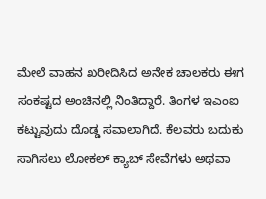ಮೇಲೆ ವಾಹನ ಖರೀದಿಸಿದ ಅನೇಕ ಚಾಲಕರು ಈಗ ಸಂಕಷ್ಟದ ಅಂಚಿನಲ್ಲಿ ನಿಂತಿದ್ದಾರೆ. ತಿಂಗಳ ಇಎಂಐ ಕಟ್ಟುವುದು ದೊಡ್ಡ ಸವಾಲಾಗಿದೆ. ಕೆಲವರು ಬದುಕು ಸಾಗಿಸಲು ಲೋಕಲ್ ಕ್ಯಾಬ್ ಸೇವೆಗಳು ಅಥವಾ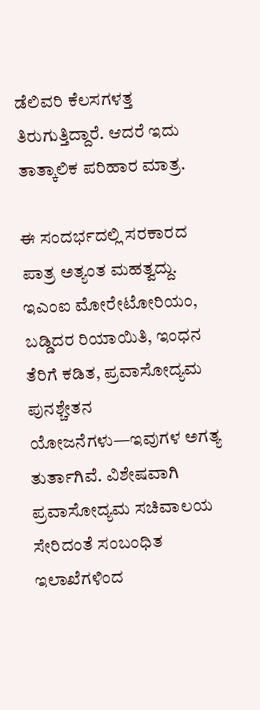ಡೆಲಿವರಿ ಕೆಲಸಗಳತ್ತ ತಿರುಗುತ್ತಿದ್ದಾರೆ. ಆದರೆ ಇದು ತಾತ್ಕಾಲಿಕ ಪರಿಹಾರ ಮಾತ್ರ.

ಈ ಸಂದರ್ಭದಲ್ಲಿ ಸರಕಾರದ ಪಾತ್ರ ಅತ್ಯಂತ ಮಹತ್ವದ್ದು. ಇಎಂಐ ಮೋರೇಟೋರಿಯಂ, ಬಡ್ಡಿದರ ರಿಯಾಯಿತಿ, ಇಂಧನ ತೆರಿಗೆ ಕಡಿತ, ಪ್ರವಾಸೋದ್ಯಮ ಪುನಶ್ಚೇತನ ಯೋಜನೆಗಳು—ಇವುಗಳ ಅಗತ್ಯ ತುರ್ತಾಗಿವೆ. ವಿಶೇಷವಾಗಿ ಪ್ರವಾಸೋದ್ಯಮ ಸಚಿವಾಲಯ ಸೇರಿದಂತೆ ಸಂಬಂಧಿತ ಇಲಾಖೆಗಳಿಂದ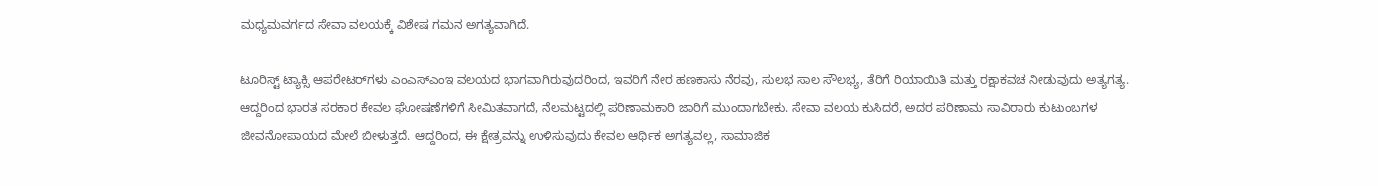ಮಧ್ಯಮವರ್ಗದ ಸೇವಾ ವಲಯಕ್ಕೆ ವಿಶೇಷ ಗಮನ ಅಗತ್ಯವಾಗಿದೆ.

ಟೂರಿಸ್ಟ್ ಟ್ಯಾಕ್ಸಿ ಆಪರೇಟರ್‌ಗಳು ಎಂಎಸ್‌ಎಂಇ ವಲಯದ ಭಾಗವಾಗಿರುವುದರಿಂದ, ಇವರಿಗೆ ನೇರ ಹಣಕಾಸು ನೆರವು, ಸುಲಭ ಸಾಲ ಸೌಲಭ್ಯ, ತೆರಿಗೆ ರಿಯಾಯಿತಿ ಮತ್ತು ರಕ್ಷಾಕವಚ ನೀಡುವುದು ಅತ್ಯಗತ್ಯ. ಆದ್ದರಿಂದ ಭಾರತ ಸರಕಾರ ಕೇವಲ ಘೋಷಣೆಗಳಿಗೆ ಸೀಮಿತವಾಗದೆ, ನೆಲಮಟ್ಟದಲ್ಲಿ ಪರಿಣಾಮಕಾರಿ ಜಾರಿಗೆ ಮುಂದಾಗಬೇಕು. ಸೇವಾ ವಲಯ ಕುಸಿದರೆ, ಅದರ ಪರಿಣಾಮ ಸಾವಿರಾರು ಕುಟುಂಬಗಳ ಜೀವನೋಪಾಯದ ಮೇಲೆ ಬೀಳುತ್ತದೆ. ಆದ್ದರಿಂದ, ಈ ಕ್ಷೇತ್ರವನ್ನು ಉಳಿಸುವುದು ಕೇವಲ ಆರ್ಥಿಕ ಅಗತ್ಯವಲ್ಲ, ಸಾಮಾಜಿಕ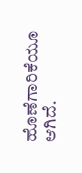ಹೊಣೆಗಾರಿಕೆಯೂ ಆಗಿದೆ.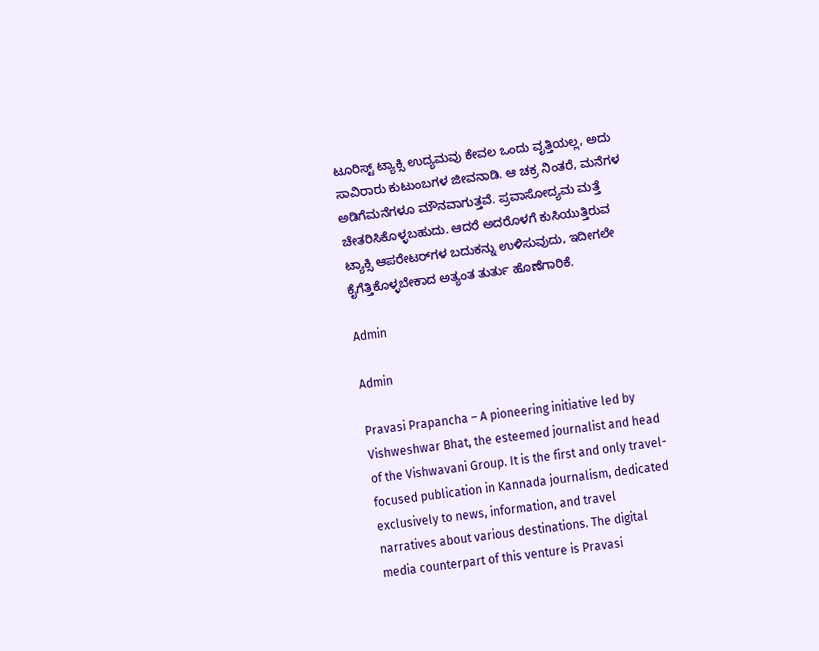ಟೂರಿಸ್ಟ್ ಟ್ಯಾಕ್ಸಿ ಉದ್ಯಮವು ಕೇವಲ ಒಂದು ವೃತ್ತಿಯಲ್ಲ, ಅದು ಸಾವಿರಾರು ಕುಟುಂಬಗಳ ಜೀವನಾಡಿ. ಆ ಚಕ್ರ ನಿಂತರೆ, ಮನೆಗಳ ಅಡಿಗೆಮನೆಗಳೂ ಮೌನವಾಗುತ್ತವೆ. ಪ್ರವಾಸೋದ್ಯಮ ಮತ್ತೆ ಚೇತರಿಸಿಕೊಳ್ಳಬಹುದು. ಆದರೆ ಅದರೊಳಗೆ ಕುಸಿಯುತ್ತಿರುವ ಟ್ಯಾಕ್ಸಿ ಆಪರೇಟರ್‌ಗಳ ಬದುಕನ್ನು ಉಳಿಸುವುದು, ಇದೀಗಲೇ ಕೈಗೆತ್ತಿಕೊಳ್ಳಬೇಕಾದ ಅತ್ಯಂತ ತುರ್ತು ಹೊಣೆಗಾರಿಕೆ.

Admin

Admin

Pravasi Prapancha – A pioneering initiative led by Vishweshwar Bhat, the esteemed journalist and head of the Vishwavani Group. It is the first and only travel-focused publication in Kannada journalism, dedicated exclusively to news, information, and travel narratives about various destinations. The digital media counterpart of this venture is Pravasi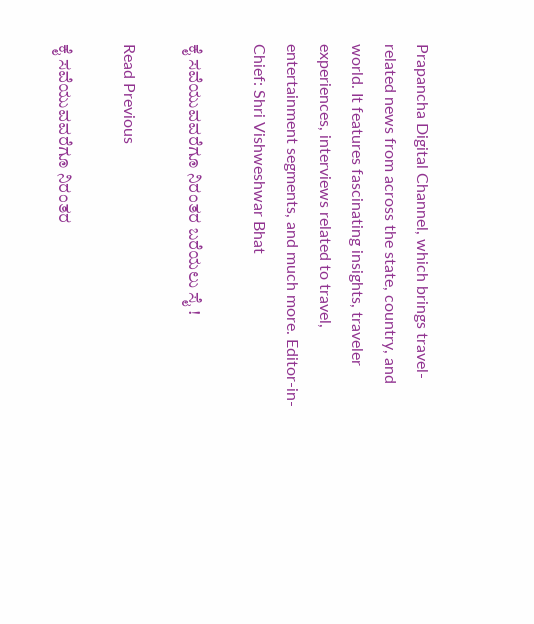Prapancha Digital Channel, which brings travel-related news from across the state, country, and world. It features fascinating insights, traveler experiences, interviews related to travel, entertainment segments, and much more. Editor-in-Chief: Shri Vishweshwar Bhat

ಕೈ ಸವೆಯುವವರೆಗೂ ನಿರಂತರ ಬರೆಯಲು ಸೈ !

Read Previous

ಕೈ ಸವೆಯುವವರೆಗೂ ನಿರಂತರ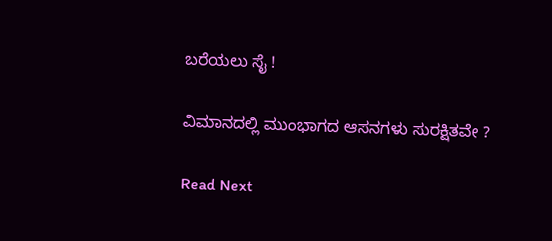ಬರೆಯಲು ಸೈ !

ವಿಮಾನದಲ್ಲಿ ಮುಂಭಾಗದ ಆಸನಗಳು ಸುರಕ್ಷಿತವೇ ?

Read Next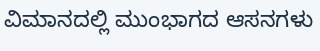ವಿಮಾನದಲ್ಲಿ ಮುಂಭಾಗದ ಆಸನಗಳು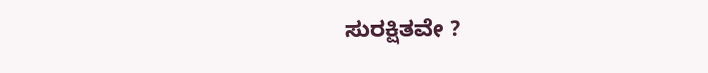ಸುರಕ್ಷಿತವೇ ?